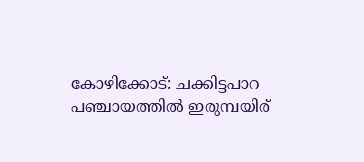കോഴിക്കോട്: ചക്കിട്ടപാറ പഞ്ചായത്തിൽ ഇരുമ്പയിര്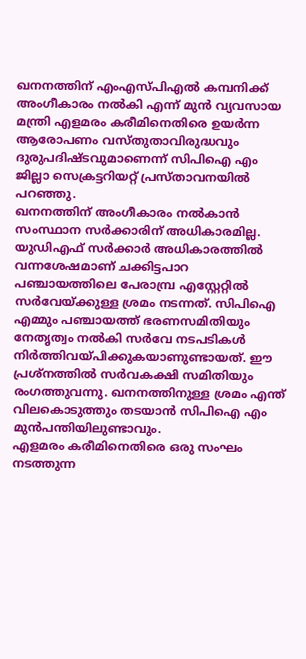ഖനനത്തിന് എംഎസ്പിഎൽ കമ്പനിക്ക് അംഗീകാരം നൽകി എന്ന് മുൻ വ്യവസായ മന്ത്രി എളമരം കരീമിനെതിരെ ഉയർന്ന ആരോപണം വസ്തുതാവിരുദ്ധവും ദുരുപദിഷ്ടവുമാണെന്ന് സിപിഐ എം ജില്ലാ സെക്രട്ടറിയറ്റ് പ്രസ്താവനയിൽ പറഞ്ഞു.
ഖനനത്തിന് അംഗീകാരം നൽകാൻ സംസ്ഥാന സർക്കാരിന് അധികാരമില്ല. യുഡിഎഫ് സർക്കാർ അധികാരത്തിൽ വന്നശേഷമാണ് ചക്കിട്ടപാറ പഞ്ചായത്തിലെ പേരാമ്പ്ര എസ്റ്റേറ്റിൽ സർവേയ്ക്കുള്ള ശ്രമം നടന്നത്. സിപിഐ എമ്മും പഞ്ചായത്ത് ഭരണസമിതിയും നേതൃത്വം നൽകി സർവേ നടപടികൾ നിർത്തിവയ്പിക്കുകയാണുണ്ടായത്. ഈ പ്രശ്നത്തിൽ സർവകക്ഷി സമിതിയും രംഗത്തുവന്നു. ഖനനത്തിനുള്ള ശ്രമം എന്ത് വിലകൊടുത്തും തടയാൻ സിപിഐ എം മുൻപന്തിയിലുണ്ടാവും.
എളമരം കരീമിനെതിരെ ഒരു സംഘം നടത്തുന്ന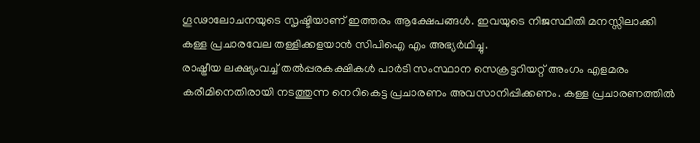ഗൂഢാലോചനയുടെ സൃഷ്ടിയാണ് ഇത്തരം ആക്ഷേപങ്ങൾ. ഇവയുടെ നിജസ്ഥിതി മനസ്സിലാക്കി കള്ള പ്രചാരവേല തള്ളിക്കളയാൻ സിപിഐ എം അഭ്യർഥിച്ചു.
രാഷ്ട്രീയ ലക്ഷ്യംവച്ച് തൽപ്പരകക്ഷികൾ പാർടി സംസ്ഥാന സെക്രട്ടറിയറ്റ് അംഗം എളമരം കരീമിനെതിരായി നടത്തുന്ന നെറികെട്ട പ്രചാരണം അവസാനിപ്പിക്കണം. കള്ള പ്രചാരണത്തിൽ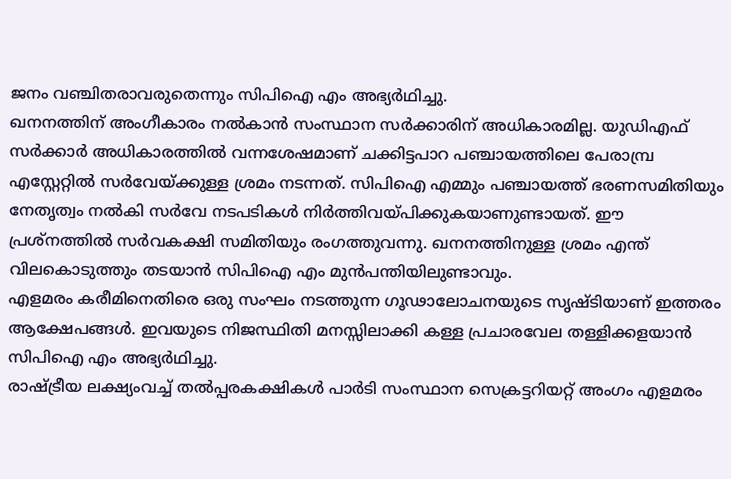ജനം വഞ്ചിതരാവരുതെന്നും സിപിഐ എം അഭ്യർഥിച്ചു.
ഖനനത്തിന് അംഗീകാരം നൽകാൻ സംസ്ഥാന സർക്കാരിന് അധികാരമില്ല. യുഡിഎഫ് സർക്കാർ അധികാരത്തിൽ വന്നശേഷമാണ് ചക്കിട്ടപാറ പഞ്ചായത്തിലെ പേരാമ്പ്ര എസ്റ്റേറ്റിൽ സർവേയ്ക്കുള്ള ശ്രമം നടന്നത്. സിപിഐ എമ്മും പഞ്ചായത്ത് ഭരണസമിതിയും നേതൃത്വം നൽകി സർവേ നടപടികൾ നിർത്തിവയ്പിക്കുകയാണുണ്ടായത്. ഈ പ്രശ്നത്തിൽ സർവകക്ഷി സമിതിയും രംഗത്തുവന്നു. ഖനനത്തിനുള്ള ശ്രമം എന്ത് വിലകൊടുത്തും തടയാൻ സിപിഐ എം മുൻപന്തിയിലുണ്ടാവും.
എളമരം കരീമിനെതിരെ ഒരു സംഘം നടത്തുന്ന ഗൂഢാലോചനയുടെ സൃഷ്ടിയാണ് ഇത്തരം ആക്ഷേപങ്ങൾ. ഇവയുടെ നിജസ്ഥിതി മനസ്സിലാക്കി കള്ള പ്രചാരവേല തള്ളിക്കളയാൻ സിപിഐ എം അഭ്യർഥിച്ചു.
രാഷ്ട്രീയ ലക്ഷ്യംവച്ച് തൽപ്പരകക്ഷികൾ പാർടി സംസ്ഥാന സെക്രട്ടറിയറ്റ് അംഗം എളമരം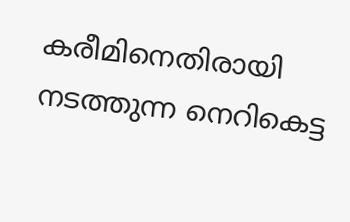കരീമിനെതിരായി നടത്തുന്ന നെറികെട്ട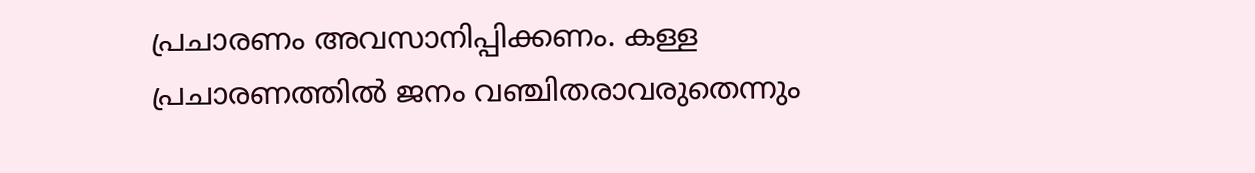പ്രചാരണം അവസാനിപ്പിക്കണം. കള്ള പ്രചാരണത്തിൽ ജനം വഞ്ചിതരാവരുതെന്നും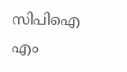സിപിഐ എം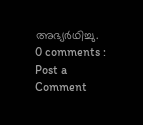അഭ്യർഥിച്ചു.
0 comments :
Post a Comment